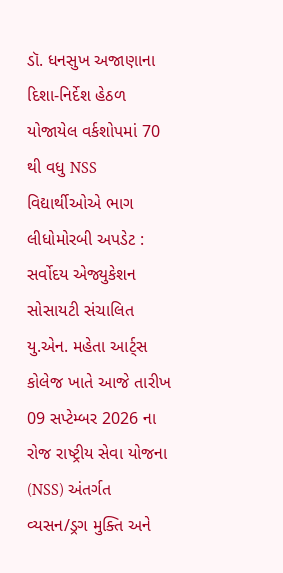ડૉ. ધનસુખ અજાણાના દિશા-નિર્દેશ હેઠળ યોજાયેલ વર્કશોપમાં 70 થી વધુ NSS વિદ્યાર્થીઓએ ભાગ લીધોમોરબી અપડેટ : સર્વોદય એજ્યુકેશન સોસાયટી સંચાલિત યુ.એન. મહેતા આર્ટ્સ કોલેજ ખાતે આજે તારીખ 09 સપ્ટેમ્બર 2026 ના રોજ રાષ્ટ્રીય સેવા યોજના (NSS) અંતર્ગત વ્યસન/ડ્રગ મુક્તિ અને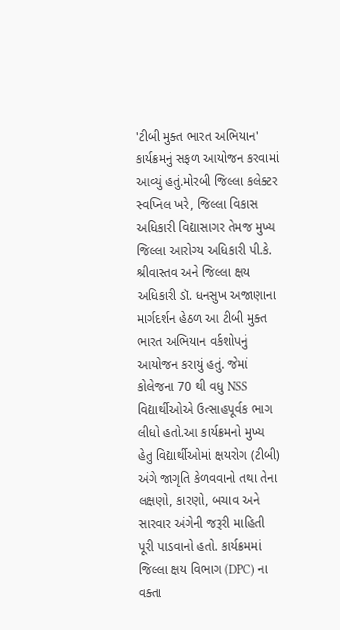'ટીબી મુક્ત ભારત અભિયાન' કાર્યક્રમનું સફળ આયોજન કરવામાં આવ્યું હતું.મોરબી જિલ્લા કલેક્ટર સ્વપ્નિલ ખરે, જિલ્લા વિકાસ અધિકારી વિદ્યાસાગર તેમજ મુખ્ય જિલ્લા આરોગ્ય અધિકારી પી.કે. શ્રીવાસ્તવ અને જિલ્લા ક્ષય અધિકારી ડૉ. ધનસુખ અજાણાના માર્ગદર્શન હેઠળ આ ટીબી મુક્ત ભારત અભિયાન વર્કશોપનું આયોજન કરાયું હતું. જેમાં કોલેજના 70 થી વધુ NSS વિદ્યાર્થીઓએ ઉત્સાહપૂર્વક ભાગ લીધો હતો.આ કાર્યક્રમનો મુખ્ય હેતુ વિદ્યાર્થીઓમાં ક્ષયરોગ (ટીબી) અંગે જાગૃતિ કેળવવાનો તથા તેના લક્ષણો, કારણો, બચાવ અને સારવાર અંગેની જરૂરી માહિતી પૂરી પાડવાનો હતો. કાર્યક્રમમાં જિલ્લા ક્ષય વિભાગ (DPC) ના વક્તા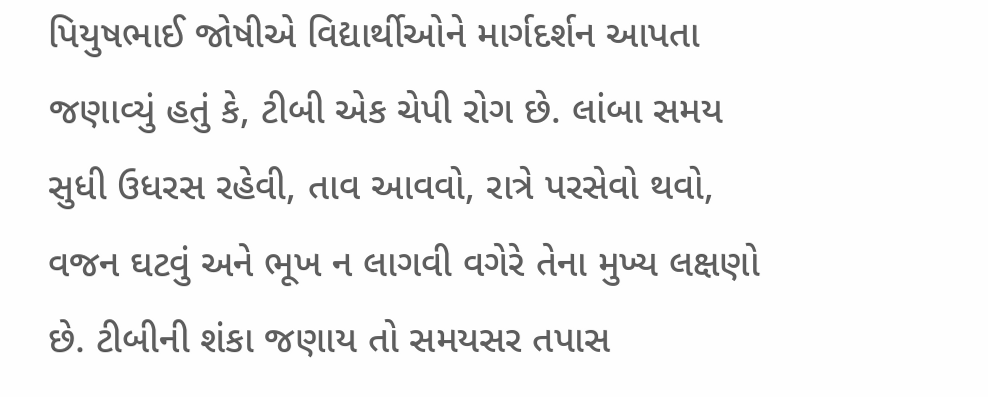પિયુષભાઈ જોષીએ વિદ્યાર્થીઓને માર્ગદર્શન આપતા જણાવ્યું હતું કે, ટીબી એક ચેપી રોગ છે. લાંબા સમય સુધી ઉધરસ રહેવી, તાવ આવવો, રાત્રે પરસેવો થવો, વજન ઘટવું અને ભૂખ ન લાગવી વગેરે તેના મુખ્ય લક્ષણો છે. ટીબીની શંકા જણાય તો સમયસર તપાસ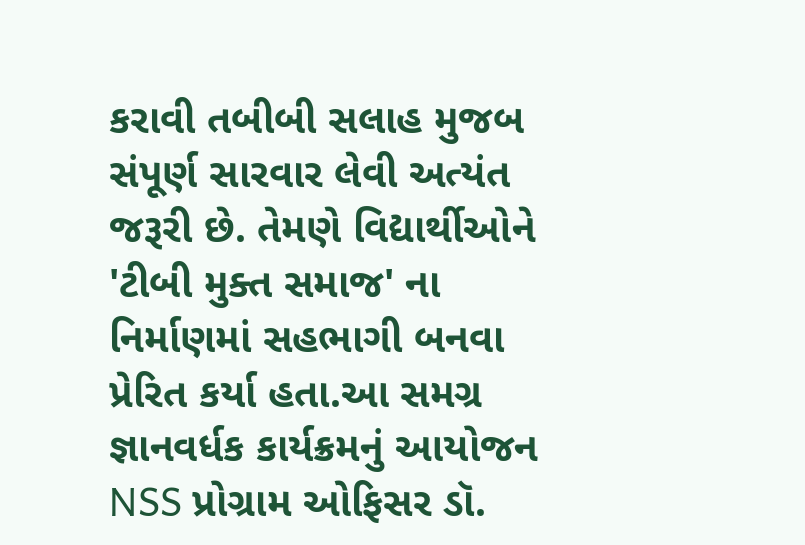કરાવી તબીબી સલાહ મુજબ સંપૂર્ણ સારવાર લેવી અત્યંત જરૂરી છે. તેમણે વિદ્યાર્થીઓને 'ટીબી મુક્ત સમાજ' ના નિર્માણમાં સહભાગી બનવા પ્રેરિત કર્યા હતા.આ સમગ્ર જ્ઞાનવર્ધક કાર્યક્રમનું આયોજન NSS પ્રોગ્રામ ઓફિસર ડૉ.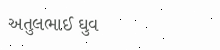અતુલભાઈ ઘુવ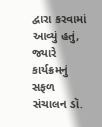દ્વારા કરવામાં આવ્યું હતું, જ્યારે કાર્યક્રમનું સફળ સંચાલન ડૉ.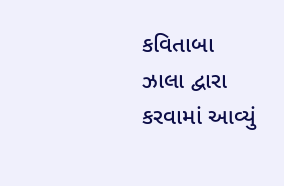કવિતાબા ઝાલા દ્વારા કરવામાં આવ્યું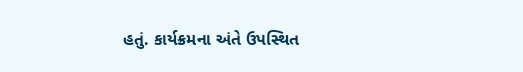હતું. કાર્યક્રમના અંતે ઉપસ્થિત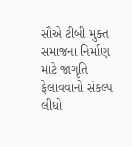સૌએ ટીબી મુક્ત સમાજના નિર્માણ માટે જાગૃતિ ફેલાવવાનો સંકલ્પ લીધો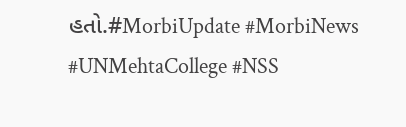હતો.#MorbiUpdate #MorbiNews #UNMehtaCollege #NSS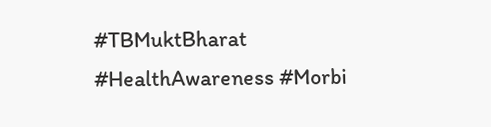#TBMuktBharat #HealthAwareness #Morbi